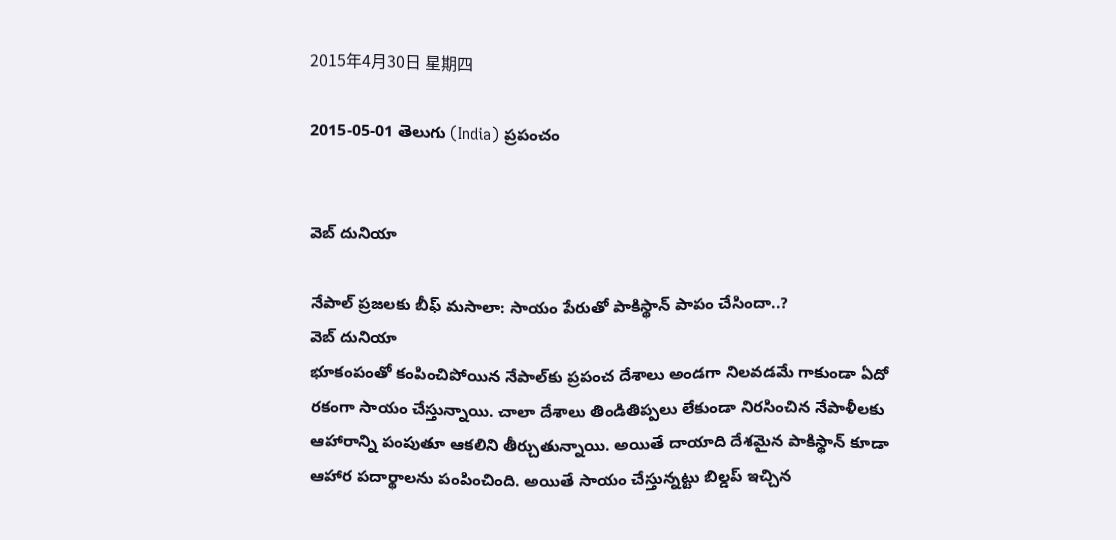2015年4月30日 星期四

2015-05-01 తెలుగు (India) ప్రపంచం


వెబ్ దునియా

నేపాల్ ప్రజలకు బీఫ్ మసాలా: సాయం పేరుతో పాకిస్థాన్ పాపం చేసిందా..?
వెబ్ దునియా
భూకంపంతో కంపించిపోయిన నేపాల్‌కు ప్రపంచ దేశాలు అండగా నిలవడమే గాకుండా ఏదో రకంగా సాయం చేస్తున్నాయి. చాలా దేశాలు తిండితిప్పలు లేకుండా నిరసించిన నేపాళీలకు ఆహారాన్ని పంపుతూ ఆకలిని తీర్చుతున్నాయి. అయితే దాయాది దేశమైన పాకిస్థాన్ కూడా ఆహార పదార్థాలను పంపించింది. అయితే సాయం చేస్తున్నట్టు బిల్డప్ ఇచ్చిన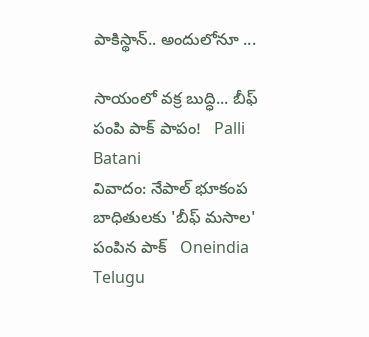పాకిస్థాన్.. అందులోనూ ...

సాయంలో వక్ర బుద్ధి... బీఫ్ పంపి పాక్ పాపం!   Palli Batani
వివాదం: నేపాల్ భూకంప బాధితులకు 'బీఫ్ మసాల' పంపిన పాక్   Oneindia Telugu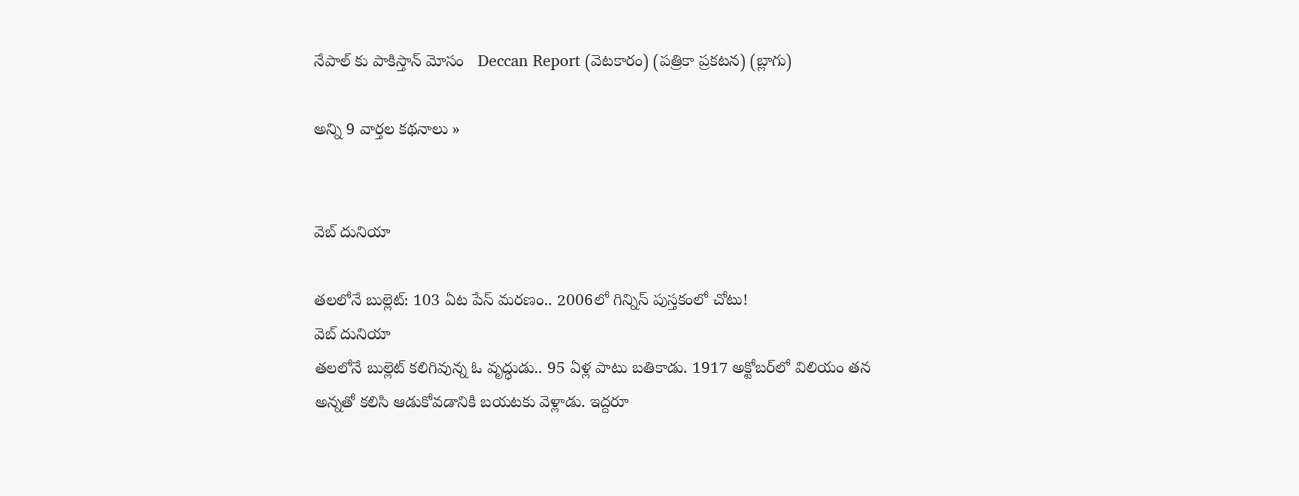నేపాల్ కు పాకిస్తాన్ మోసం   Deccan Report (వెటకారం) (పత్రికా ప్రకటన) (బ్లాగు)

అన్ని 9 వార్తల కథనాలు »


వెబ్ దునియా

తలలోనే బుల్లెట్: 103 ఏట పేస్ మరణం.. 2006లో గిన్నిస్ పుస్తకంలో చోటు!
వెబ్ దునియా
తలలోనే బుల్లెట్ కలిగివున్న ఓ వృద్ధుడు.. 95 ఏళ్ల పాటు బతికాడు. 1917 అక్టోబర్‌లో విలియం తన అన్నతో కలిసి ఆడుకోవడానికి బయటకు వెళ్లాడు. ఇద్దరూ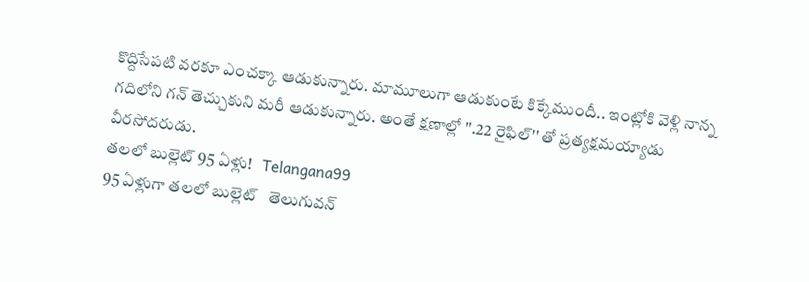కొద్దిసేపటి వరకూ ఎంచక్కా ఆడుకున్నారు. మామూలుగా ఆడుకుంటే కిక్కేముందీ.. ఇంట్లోకి వెళ్లి నాన్న గదిలోని గన్ తెచ్చుకుని మరీ ఆడుకున్నారు. అంతే క్షణాల్లో ''.22 రైఫిల్'' తో ప్రత్యక్షమయ్యాడు వీరసోదరుడు.
తలలో బుల్లెట్ 95 ఏళ్లు!   Telangana99
95 ఏళ్లుగా తలలో బుల్లెట్   తెలుగువన్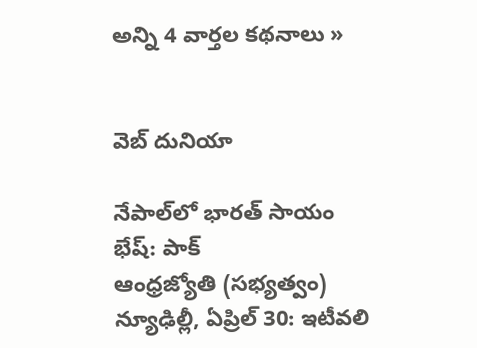అన్ని 4 వార్తల కథనాలు »


వెబ్ దునియా

నేపాల్‌లో భారత్‌ సాయం భేష్‌: పాక్‌
ఆంధ్రజ్యోతి (సభ్యత్వం)
న్యూఢిల్లీ, ఏప్రిల్‌ 30: ఇటీవలి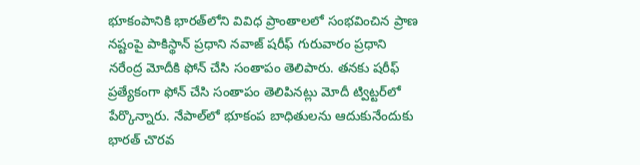భూకంపానికి భారత్‌లోని వివిధ ప్రాంతాలలో సంభవించిన ప్రాణ నష్టంపై పాకిస్థాన్‌ ప్రధాని నవాజ్‌ షరీఫ్‌ గురువారం ప్రధాని నరేంద్ర మోదీకి ఫోన్‌ చేసి సంతాపం తెలిపారు. తనకు షరీఫ్‌ ప్రత్యేకంగా ఫోన్‌ చేసి సంతాపం తెలిపినట్లు మోదీ ట్విట్టర్‌లో పేర్కొన్నారు. నేపాల్‌లో భూకంప బాధితులను ఆదుకునేందుకు భారత్‌ చొరవ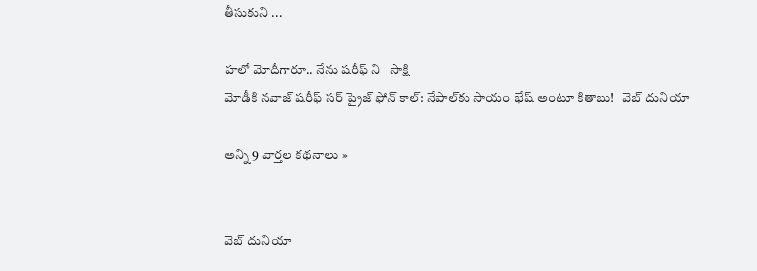తీసుకుని ...

హలో మోదీగారూ.. నేను షరీఫ్ ని   సాక్షి
మోడీకి నవాజ్ షరీఫ్ సర్ ప్రైజ్ ఫోన్ కాల్: నేపాల్‌కు సాయం భేష్ అంటూ కితాబు!   వెబ్ దునియా

అన్ని 9 వార్తల కథనాలు »


వెబ్ దునియా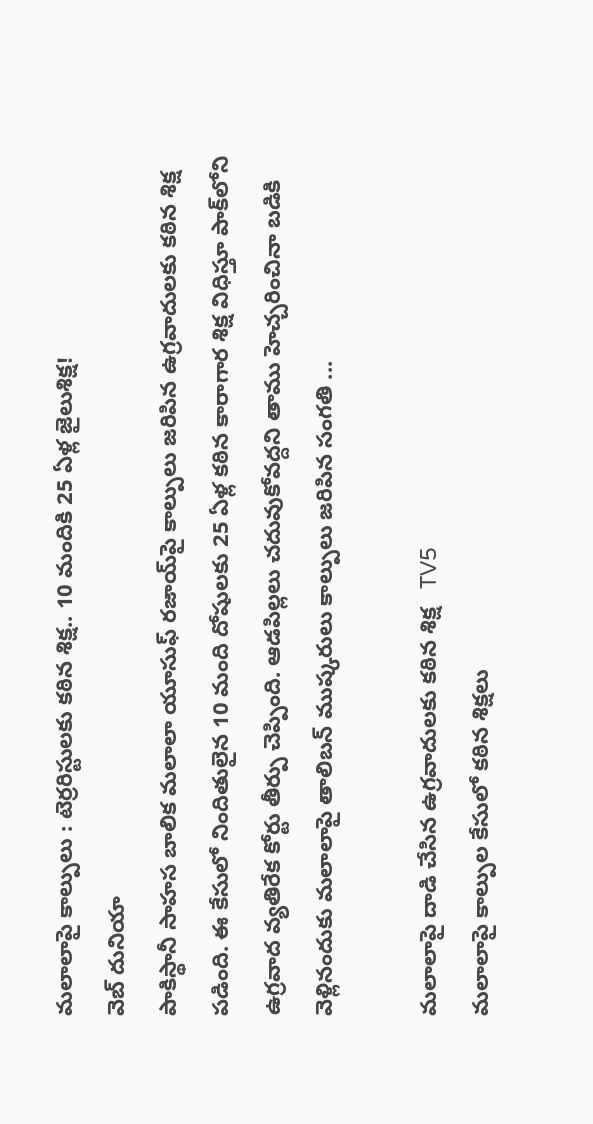మలాలాపై కాల్పులు : టెర్రరిస్టులకు కఠిన శిక్ష.. 10 మందికి 25 ఏళ్ల జైలుశిక్ష!
వెబ్ దునియా
పాకిస్థానీ సాహస బాలిక మలాలా యూసుఫ్ రజాయ్‌పై కాల్పులు జరిపిన ఉగ్రవాదులకు కఠిన శిక్ష పడింది. ఈ కేసులో నిందితులైన 10 మంది దోషులకు 25 ఏళ్ల కఠిన కారాగార శిక్ష విధిస్తూ పాక్‌లోని ఉగ్రవాద వ్యతిరేక కోర్టు తీర్పు చెప్పింది. ఆడపిల్లలు చదువుకోవద్దని తాము హెచ్చరించినా బడికి వెళ్లినందుకు మలాలాపై తాలిబన్ ముష్కరులు కాల్పులు జరిపిన సంగతి ...

మలాలాపై దాడి చేసిన ఉగ్రవాదులకు కఠిన శిక్ష   TV5
మలాలాపై కాల్పుల కేసులో కఠిన శిక్షలు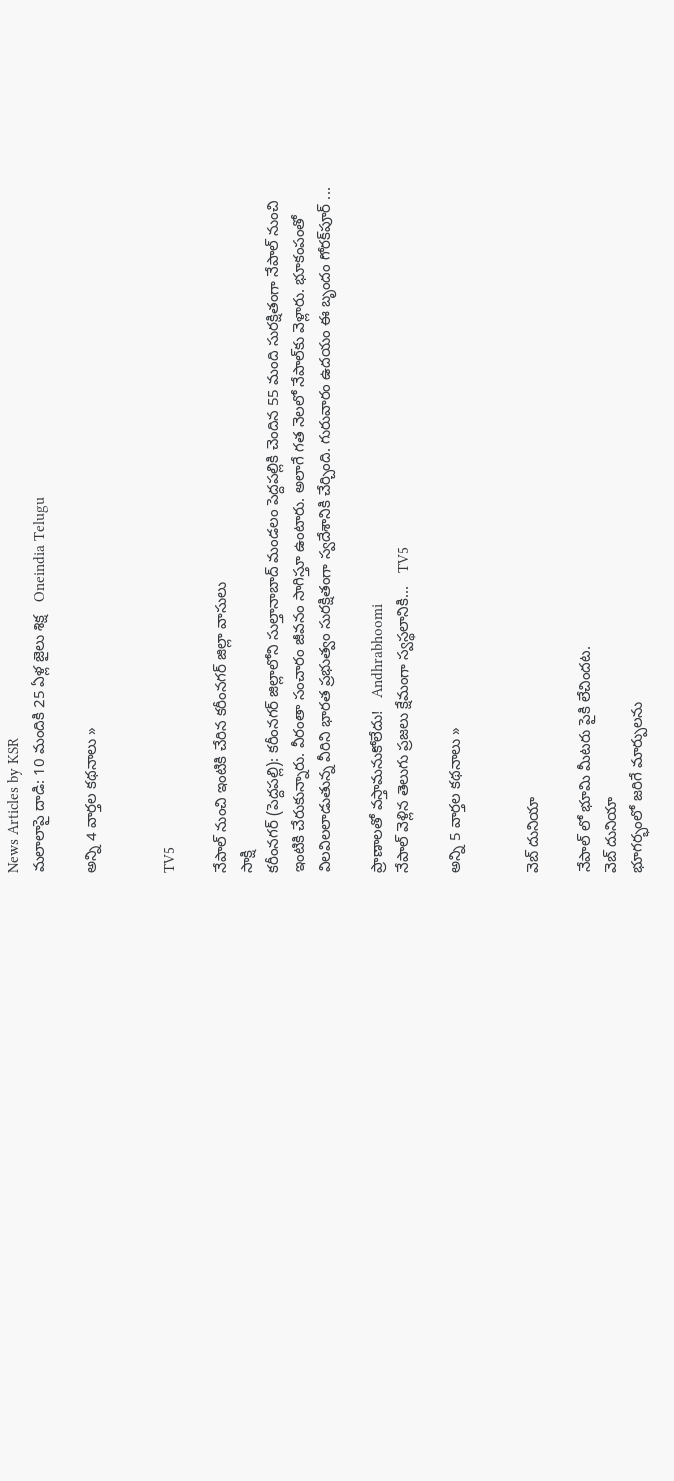News Articles by KSR
మలాలాపై దాడి: 10 మందికి 25 ఏళ్ల జైలు శిక్ష   Oneindia Telugu

అన్ని 4 వార్తల కథనాలు »


TV5

నేపాల్ నుంచి ఇంటికి చేరిన కరీంనగర్ జిల్లా వాసులు
సాక్షి
కరీంనగర్ (పెద్దపల్లి): కరీంనగర్ జిల్లాలోని సుల్తానాబాద్ మండలం పెద్దపల్లికి చెందిన 55 మంది సురక్షితంగా నేపాల్ నుంచి ఇంటికి చేరుకున్నారు. వీరంతా సంచారం జీవనం సాగిస్తూ ఉంటారు. అలాగే గత నెలలో నేపాల్‌కు వెళ్లారు. భూకంపంతో విలవిలలాడుతున్న వీరిని భారత ప్రభుత్వం సురక్షితంగా స్వదేశానికి చేర్చింది. గురువారం ఉదయం ఈ బృందం గోరక్‌పూర్ ...

ప్రాణాలతో వస్తామనుకోలేదు!   Andhrabhoomi
నేపాల్‌ వెళ్లిన తెలుగు ప్రజలు క్షేమంగా స్వస్థలానికి...   TV5

అన్ని 5 వార్తల కథనాలు »


వెబ్ దునియా

నేపాల్ లో భూమి మీటరు పైకి లేచిందట.
వెబ్ దునియా
భూగర్భంలో జరిగే మార్పులను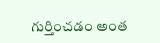గుర్తించడం అంత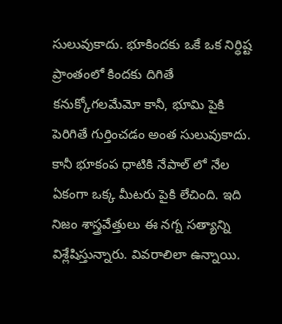సులువుకాదు. భూకిందకు ఒకే ఒక నిర్ధిష్ట ప్రాంతంలో కిందకు దిగితే కనుక్కోగలమేమో కానీ, భూమి పైకి పెరిగితే గుర్తించడం అంత సులువుకాదు. కానీ భూకంప ధాటికి నేపాల్ లో నేల ఏకంగా ఒక్క మీటరు పైకి లేచింది. ఇది నిజం శాస్త్రవేత్తులు ఈ నగ్న సత్యాన్ని విశ్లేషిస్తున్నారు. వివరాలిలా ఉన్నాయి.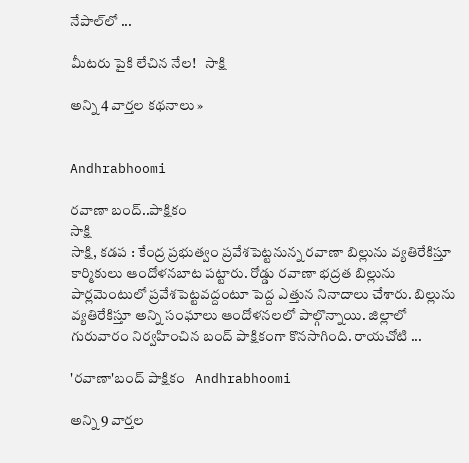నేపాల్‌లో ...

మీటరు పైకి లేచిన నేల!   సాక్షి

అన్ని 4 వార్తల కథనాలు »


Andhrabhoomi

రవాణా బంద్..పాక్షికం
సాక్షి
సాక్షి, కడప : కేంద్ర ప్రభుత్వం ప్రవేశపెట్టనున్న రవాణా బిల్లును వ్యతిరేకిస్తూ కార్మికులు ఆందోళనబాట పట్టారు. రోడ్డు రవాణా భద్రత బిల్లును పార్లమెంటులో ప్రవేశపెట్టవద్దంటూ పెద్ద ఎత్తున నినాదాలు చేశారు. బిల్లును వ్యతిరేకిస్తూ అన్ని సంఘాలు ఆందోళనలలో పాల్గొన్నాయి. జిల్లాలో గురువారం నిర్వహించిన బంద్ పాక్షికంగా కొనసాగింది. రాయచోటి ...

'రవాణా'బంద్ పాక్షికం   Andhrabhoomi

అన్ని 9 వార్తల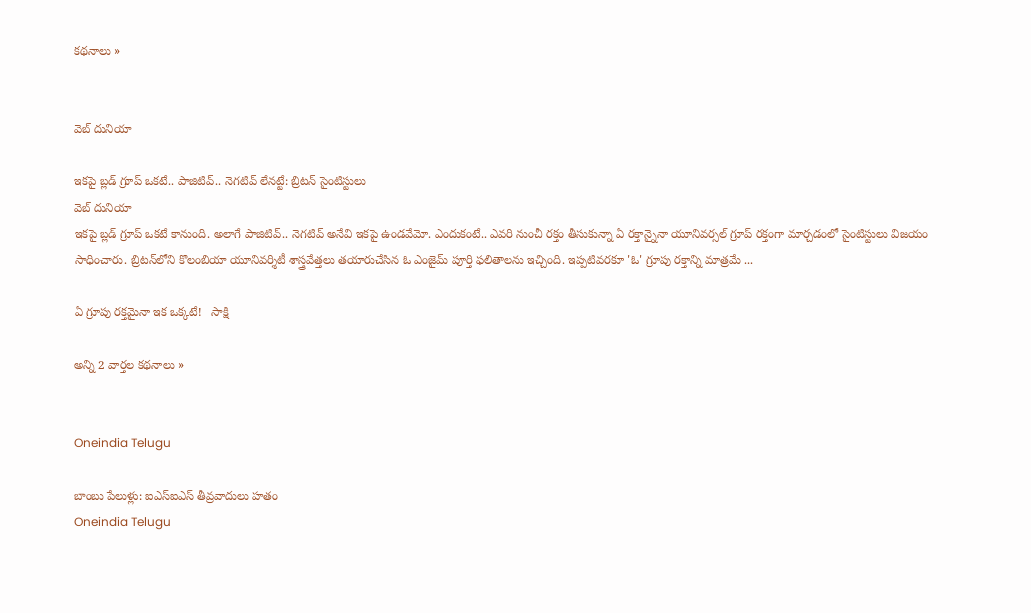కథనాలు »


వెబ్ దునియా

ఇకపై బ్లడ్ గ్రూప్ ఒకటే.. పాజిటివ్.. నెగటివ్ లేనట్టే: బ్రిటన్ సైంటిస్టులు
వెబ్ దునియా
ఇకపై బ్లడ్ గ్రూప్ ఒకటే కానుంది. అలాగే పాజిటివ్.. నెగటివ్ అనేవి ఇకపై ఉండవేమో. ఎందుకంటే.. ఎవరి నుంచీ రక్తం తీసుకున్నా ఏ రక్తాన్నైనా యూనివర్సల్ గ్రూప్ రక్తంగా మార్చడంలో సైంటిస్టులు విజయం సాధించారు. బ్రిటన్‌‌లోని కొలంబియా యూనివర్శిటీ శాస్త్రవేత్తలు తయారుచేసిన ఓ ఎంజైమ్‌ పూర్తి ఫలితాలను ఇచ్చింది. ఇప్పటివరకూ 'ఓ' గ్రూపు రక్తాన్ని మాత్రమే ...

ఏ గ్రూపు రక్తమైనా ఇక ఒక్కటే!   సాక్షి

అన్ని 2 వార్తల కథనాలు »


Oneindia Telugu

బాంబు పేలుళ్లు: ఐఎస్ఐఎస్ తీవ్రవాదులు హతం
Oneindia Telugu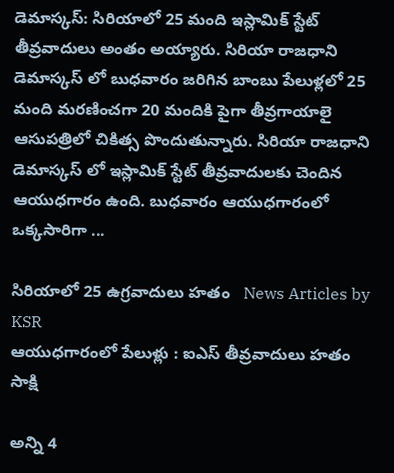డెమాస్కస్: సిరియాలో 25 మంది ఇస్లామిక్ స్టేట్ తీవ్రవాదులు అంతం అయ్యారు. సిరియా రాజధాని డెమాస్కస్ లో బుధవారం జరిగిన బాంబు పేలుళ్లలో 25 మంది మరణించగా 20 మందికి పైగా తీవ్రగాయాలై ఆసుపత్రిలో చికిత్స పొందుతున్నారు. సిరియా రాజధాని డెమాస్కస్ లో ఇస్లామిక్ స్టేట్ తీవ్రవాదులకు చెందిన ఆయుధగారం ఉంది. బుధవారం ఆయుధగారంలో ఒక్కసారిగా ...

సిరియాలో 25 ఉగ్రవాదులు హతం   News Articles by KSR
ఆయుధగారంలో పేలుళ్లు : ఐఎస్ తీవ్రవాదులు హతం   సాక్షి

అన్ని 4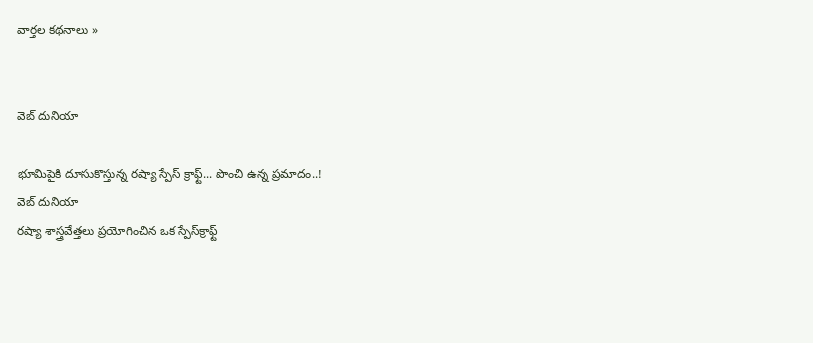వార్తల కథనాలు »


వెబ్ దునియా

భూమిపైకి దూసుకొస్తున్న రష్యా స్పేస్ క్రాఫ్ట్... పొంచి ఉన్న ప్రమాదం..!
వెబ్ దునియా
రష్యా శాస్త్రవేత్తలు ప్రయోగించిన ఒక స్పేస్‌క్రాఫ్ట్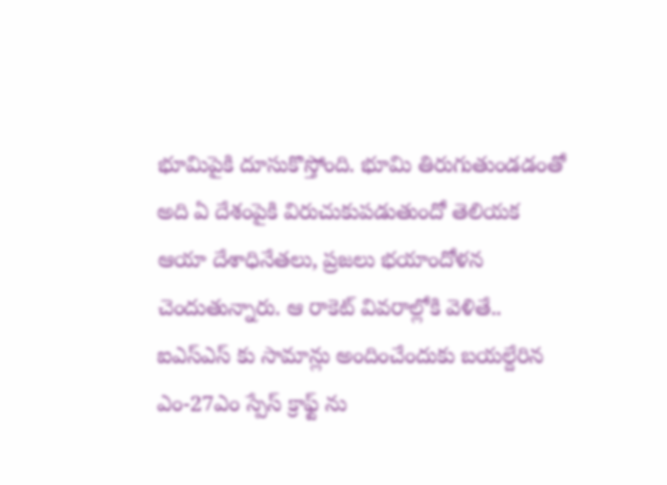భూమిపైకి దూసుకొస్తోంది. భూమి తిరుగుతుండడంతో అది ఏ దేశంపైకి విరుచుకుపడుతుందో తెలియక ఆయా దేశాధినేతలు, ప్రజలు భయాందోళన చెందుతున్నారు. ఆ రాకెట్ వివరాల్లోకి వెళితే.. ఐఎస్ఎస్ కు సామాన్లు అందించేందుకు బయల్దేరిన ఎం-27ఎం స్పేస్ క్రాఫ్ట్ ను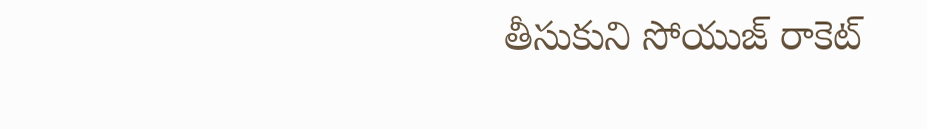తీసుకుని సోయుజ్ రాకెట్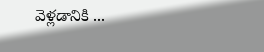వెళ్లడానికి ...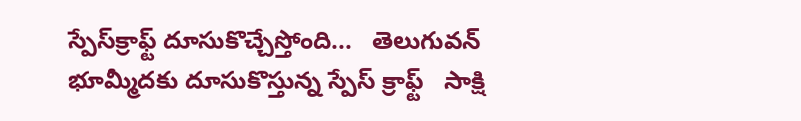స్పేస్‌క్రాఫ్ట్ దూసుకొచ్చేస్తోంది...   తెలుగువన్
భూమ్మీదకు దూసుకొస్తున్న స్పేస్ క్రాఫ్ట్   సాక్షి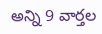అన్ని 9 వార్తల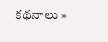కథనాలు »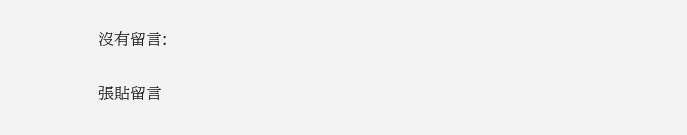沒有留言:

張貼留言